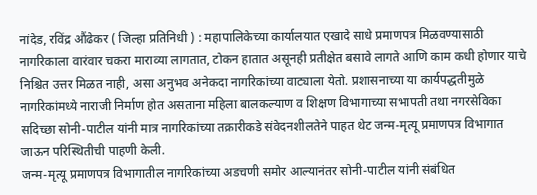नांदेड, रविंद्र औंढेकर ( जिल्हा प्रतिनिधी ) : महापालिकेच्या कार्यालयात एखादे साधे प्रमाणपत्र मिळवण्यासाठी नागरिकाला वारंवार चकरा माराव्या लागतात, टोकन हातात असूनही प्रतीक्षेत बसावे लागते आणि काम कधी होणार याचे निश्चित उत्तर मिळत नाही, असा अनुभव अनेकदा नागरिकांच्या वाट्याला येतो. प्रशासनाच्या या कार्यपद्धतीमुळे नागरिकांमध्ये नाराजी निर्माण होत असताना महिला बालकल्याण व शिक्षण विभागाच्या सभापती तथा नगरसेविका सदिच्छा सोनी-पाटील यांनी मात्र नागरिकांच्या तक्रारीकडे संवेदनशीलतेने पाहत थेट जन्म-मृत्यू प्रमाणपत्र विभागात जाऊन परिस्थितीची पाहणी केली.
जन्म-मृत्यू प्रमाणपत्र विभागातील नागरिकांच्या अडचणी समोर आल्यानंतर सोनी-पाटील यांनी संबंधित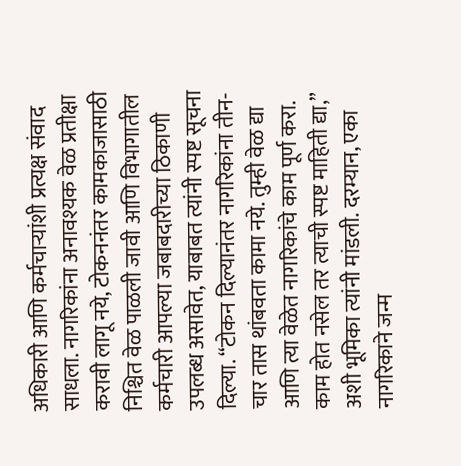अधिकारी आणि कर्मचाऱ्यांशी प्रत्यक्ष संवाद साधला. नागरिकांना अनावश्यक वेळ प्रतीक्षा करावी लागू नये, टोकननंतर कामकाजासाठी निश्चित वेळ पाळली जावी आणि विभागातील कर्मचारी आपल्या जबाबदारीच्या ठिकाणी उपलब्ध असावेत, याबाबत त्यांनी स्पष्ट सूचना दिल्या. “टोकन दिल्यानंतर नागरिकांना तीन-चार तास थांबवता कामा नये. तुम्ही वेळ द्या आणि त्या वेळेत नागरिकांचे काम पूर्ण करा. काम होत नसेल तर त्याची स्पष्ट माहिती द्या,” अशी भूमिका त्यांनी मांडली. दरम्यान, एका नागरिकाने जन्म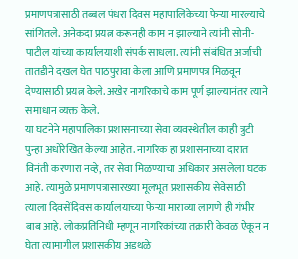प्रमाणपत्रासाठी तब्बल पंधरा दिवस महापालिकेच्या फेऱ्या मारल्याचे सांगितले. अनेकदा प्रयत्न करूनही काम न झाल्याने त्यांनी सोनी-पाटील यांच्या कार्यालयाशी संपर्क साधला. त्यांनी संबंधित अर्जाची तातडीने दखल घेत पाठपुरावा केला आणि प्रमाणपत्र मिळवून देण्यासाठी प्रयत्न केले. अखेर नागरिकाचे काम पूर्ण झाल्यानंतर त्याने समाधान व्यक्त केले.
या घटनेने महापालिका प्रशासनाच्या सेवा व्यवस्थेतील काही त्रुटी पुन्हा अधोरेखित केल्या आहेत. नागरिक हा प्रशासनाच्या दारात विनंती करणारा नव्हे, तर सेवा मिळण्याचा अधिकार असलेला घटक आहे. त्यामुळे प्रमाणपत्रासारख्या मूलभूत प्रशासकीय सेवेसाठी त्याला दिवसेंदिवस कार्यालयाच्या फेऱ्या माराव्या लागणे ही गंभीर बाब आहे. लोकप्रतिनिधी म्हणून नागरिकांच्या तक्रारी केवळ ऐकून न घेता त्यामागील प्रशासकीय अडथळे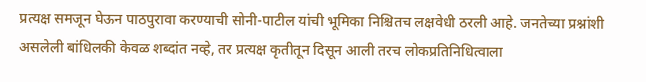प्रत्यक्ष समजून घेऊन पाठपुरावा करण्याची सोनी-पाटील यांची भूमिका निश्चितच लक्षवेधी ठरली आहे. जनतेच्या प्रश्नांशी असलेली बांधिलकी केवळ शब्दांत नव्हे, तर प्रत्यक्ष कृतीतून दिसून आली तरच लोकप्रतिनिधित्वाला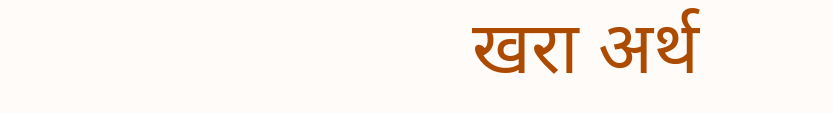खरा अर्थ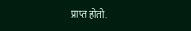प्राप्त होतो.